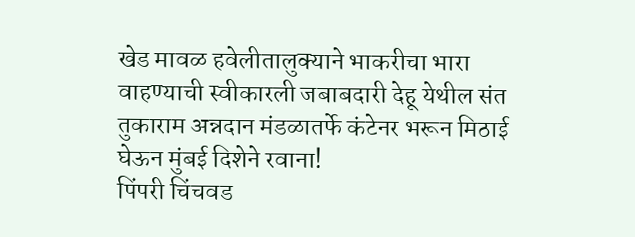खेड मावळ हवेलीतालुक्याने भाकरीचा भारा वाहण्याची स्वीकारली जबाबदारी देहू येथील संत तुकाराम अन्नदान मंडळातर्फे कंटेनर भरून मिठाई घेऊन मुंबई दिशेने रवाना!
पिंपरी चिंचवड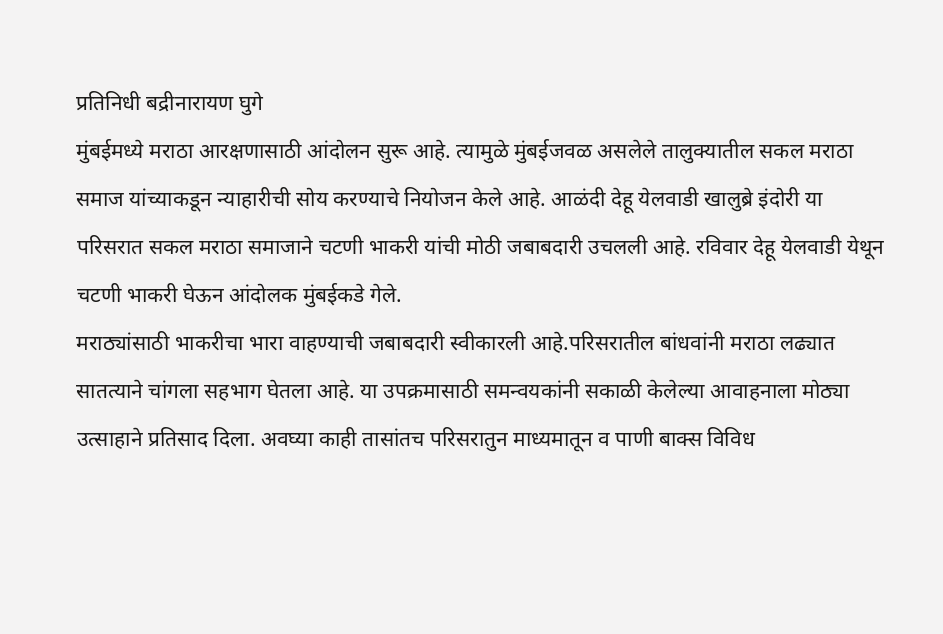प्रतिनिधी बद्रीनारायण घुगे
मुंबईमध्ये मराठा आरक्षणासाठी आंदोलन सुरू आहे. त्यामुळे मुंबईजवळ असलेले तालुक्यातील सकल मराठा समाज यांच्याकडून न्याहारीची सोय करण्याचे नियोजन केले आहे. आळंदी देहू येलवाडी खालुब्रे इंदोरी या परिसरात सकल मराठा समाजाने चटणी भाकरी यांची मोठी जबाबदारी उचलली आहे. रविवार देहू येलवाडी येथून चटणी भाकरी घेऊन आंदोलक मुंबईकडे गेले.
मराठ्यांसाठी भाकरीचा भारा वाहण्याची जबाबदारी स्वीकारली आहे.परिसरातील बांधवांनी मराठा लढ्यात सातत्याने चांगला सहभाग घेतला आहे. या उपक्रमासाठी समन्वयकांनी सकाळी केलेल्या आवाहनाला मोठ्या उत्साहाने प्रतिसाद दिला. अवघ्या काही तासांतच परिसरातुन माध्यमातून व पाणी बाक्स विविध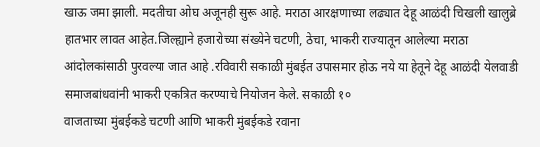खाऊ जमा झाली. मदतीचा ओघ अजूनही सुरू आहे. मराठा आरक्षणाच्या लढ्यात देहू आळंदी चिखली खालुब्रे हातभार लावत आहेत.जिल्ह्याने हजारोच्या संख्येने चटणी, ठेचा, भाकरी राज्यातून आलेल्या मराठा आंदोलकांसाठी पुरवल्या जात आहे .रविवारी सकाळी मुंबईत उपासमार होऊ नये या हेतूने देहू आळंदी येलवाडी समाजबांधवांनी भाकरी एकत्रित करण्याचे नियोजन केले. सकाळी १०
वाजताच्या मुंबईकडे चटणी आणि भाकरी मुंबईकडे रवाना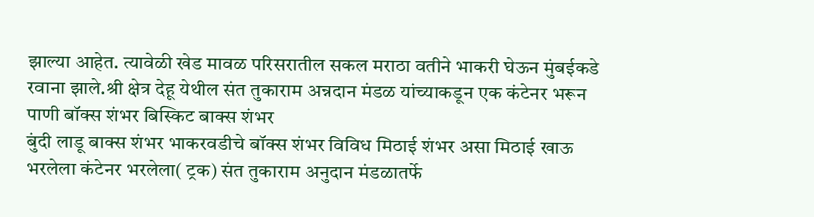झाल्या आहेत. त्यावेळी खेड मावळ परिसरातील सकल मराठा वतीने भाकरी घेऊन मुंबईकडे रवाना झाले.श्री क्षेत्र देहू येथील संत तुकाराम अन्नदान मंडळ यांच्याकडून एक कंटेनर भरून पाणी बॉक्स शंभर बिस्किट बाक्स शंभर
बुंदी लाडू बाक्स शंभर भाकरवडीचे बॉक्स शंभर विविध मिठाई शंभर असा मिठाई खाऊ भरलेला कंटेनर भरलेला( ट्रक) संत तुकाराम अनुदान मंडळातर्फे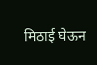मिठाई घेऊन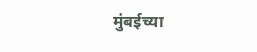मुंबईच्या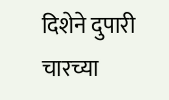दिशेने दुपारी चारच्या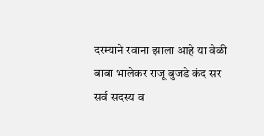दरम्याने रवाना झाला आहे या वेळी
बाबा भालेकर राजू बुजडे कंद सर सर्व सदस्य व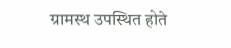ग्रामस्थ उपस्थित होते